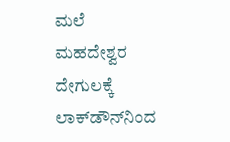ಮಲೆ ಮಹದೇಶ್ವರ ದೇಗುಲಕ್ಕೆ ಲಾಕ್‌ಡೌನ್‌ನಿಂದ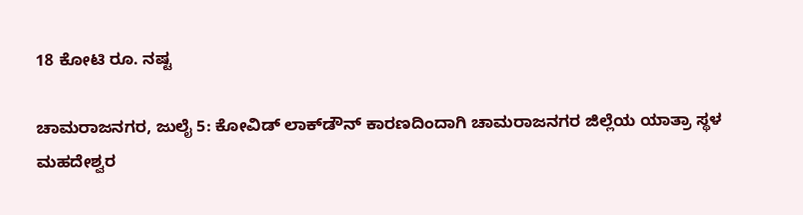18 ಕೋಟಿ ರೂ. ನಷ್ಟ

ಚಾಮರಾಜನಗರ, ಜುಲೈ 5: ಕೋವಿಡ್ ಲಾಕ್‌ಡೌನ್‌ ಕಾರಣದಿಂದಾಗಿ ಚಾಮರಾಜನಗರ ಜಿಲ್ಲೆಯ ಯಾತ್ರಾ ಸ್ಥಳ ಮಹದೇಶ್ವರ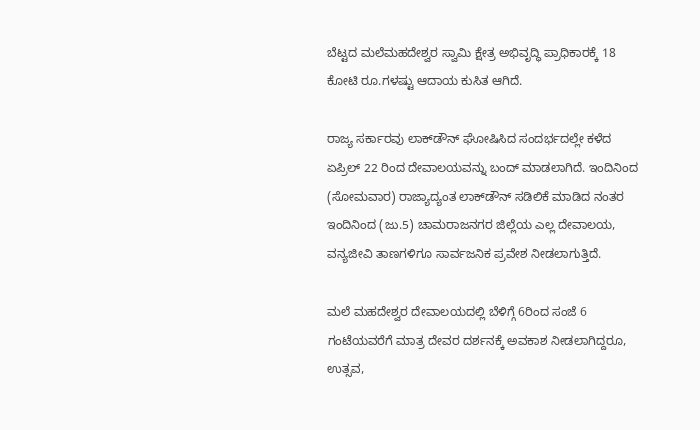ಬೆಟ್ಟದ ಮಲೆಮಹದೇಶ್ವರ ಸ್ವಾಮಿ ಕ್ಷೇತ್ರ ಅಭಿವೃದ್ಧಿ ಪ್ರಾಧಿಕಾರಕ್ಕೆ 18 ಕೋಟಿ ರೂ.ಗಳಷ್ಟು ಆದಾಯ ಕುಸಿತ ಆಗಿದೆ.

ರಾಜ್ಯ ಸರ್ಕಾರವು ಲಾಕ್‌ಡೌನ್‌ ಘೋಷಿಸಿದ ಸಂದರ್ಭದಲ್ಲೇ ಕಳೆದ ಏಪ್ರಿಲ್‌ 22 ರಿಂದ ದೇವಾಲಯವನ್ನು ಬಂದ್‌ ಮಾಡಲಾಗಿದೆ. ಇಂದಿನಿಂದ (ಸೋಮವಾರ) ರಾಜ್ಯಾದ್ಯಂತ ಲಾಕ್‌ಡೌನ್‌ ಸಡಿಲಿಕೆ ಮಾಡಿದ ನಂತರ ಇಂದಿನಿಂದ (ಜು.5) ಚಾಮರಾಜನಗರ ಜಿಲ್ಲೆಯ ಎಲ್ಲ ದೇವಾಲಯ, ವನ್ಯಜೀವಿ ತಾಣಗಳಿಗೂ ಸಾರ್ವಜನಿಕ ಪ್ರವೇಶ ನೀಡಲಾಗುತ್ತಿದೆ.

ಮಲೆ ಮಹದೇಶ್ವರ ದೇವಾಲಯದಲ್ಲಿ ಬೆಳಿಗ್ಗೆ 6ರಿಂದ ಸಂಜೆ 6 ಗಂಟೆಯವರೆಗೆ ಮಾತ್ರ ದೇವರ ದರ್ಶನಕ್ಕೆ ಅವಕಾಶ ನೀಡಲಾಗಿದ್ದರೂ, ಉತ್ಸವ,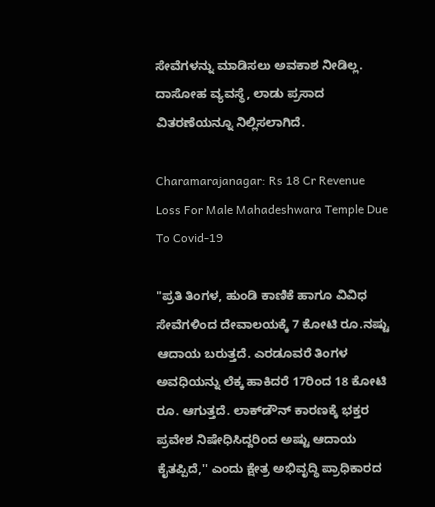ಸೇವೆಗಳನ್ನು ಮಾಡಿಸಲು ಅವಕಾಶ ನೀಡಿಲ್ಲ. ದಾಸೋಹ ವ್ಯವಸ್ಥೆ, ಲಾಡು ಪ್ರಸಾದ ವಿತರಣೆಯನ್ನೂ ನಿಲ್ಲಿಸಲಾಗಿದೆ.

Charamarajanagar: Rs 18 Cr Revenue Loss For Male Mahadeshwara Temple Due To Covid-19

"ಪ್ರತಿ ತಿಂಗಳ, ಹುಂಡಿ ಕಾಣಿಕೆ ಹಾಗೂ ವಿವಿಧ ಸೇವೆಗಳಿಂದ ದೇವಾಲಯಕ್ಕೆ 7 ಕೋಟಿ ರೂ.ನಷ್ಟು ಆದಾಯ ಬರುತ್ತದೆ. ಎರಡೂವರೆ ತಿಂಗಳ ಅವಧಿಯನ್ನು ಲೆಕ್ಕ ಹಾಕಿದರೆ 17ರಿಂದ 18 ಕೋಟಿ ರೂ. ಆಗುತ್ತದೆ. ಲಾಕ್‌ಡೌನ್‌ ಕಾರಣಕ್ಕೆ ಭಕ್ತರ ಪ್ರವೇಶ ನಿಷೇಧಿಸಿದ್ದರಿಂದ ಅಷ್ಟು ಆದಾಯ ಕೈತಪ್ಪಿದೆ,'' ಎಂದು ಕ್ಷೇತ್ರ ಅಭಿವೃದ್ಧಿ ಪ್ರಾಧಿಕಾರದ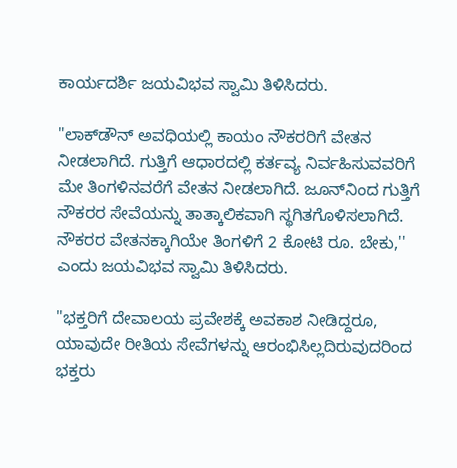ಕಾರ್ಯದರ್ಶಿ ಜಯವಿಭವ ಸ್ವಾಮಿ ತಿಳಿಸಿದರು.

"ಲಾಕ್‌ಡೌನ್‌ ಅವಧಿಯಲ್ಲಿ ಕಾಯಂ ನೌಕರರಿಗೆ ವೇತನ ನೀಡಲಾಗಿದೆ. ಗುತ್ತಿಗೆ ಆಧಾರದಲ್ಲಿ ಕರ್ತವ್ಯ ನಿರ್ವಹಿಸುವವರಿಗೆ ಮೇ ತಿಂಗಳಿನವರೆಗೆ ವೇತನ ನೀಡಲಾಗಿದೆ. ಜೂನ್‌ನಿಂದ ಗುತ್ತಿಗೆ ನೌಕರರ ಸೇವೆಯನ್ನು ತಾತ್ಕಾಲಿಕವಾಗಿ ಸ್ಥಗಿತಗೊಳಿಸಲಾಗಿದೆ. ನೌಕರರ ವೇತನಕ್ಕಾಗಿಯೇ ತಿಂಗಳಿಗೆ 2 ಕೋಟಿ ರೂ. ಬೇಕು,'' ಎಂದು ಜಯವಿಭವ ಸ್ವಾಮಿ ತಿಳಿಸಿದರು.

"ಭಕ್ತರಿಗೆ ದೇವಾಲಯ ಪ್ರವೇಶಕ್ಕೆ ಅವಕಾಶ ನೀಡಿದ್ದರೂ, ಯಾವುದೇ ರೀತಿಯ ಸೇವೆಗಳನ್ನು ಆರಂಭಿಸಿಲ್ಲದಿರುವುದರಿಂದ ಭಕ್ತರು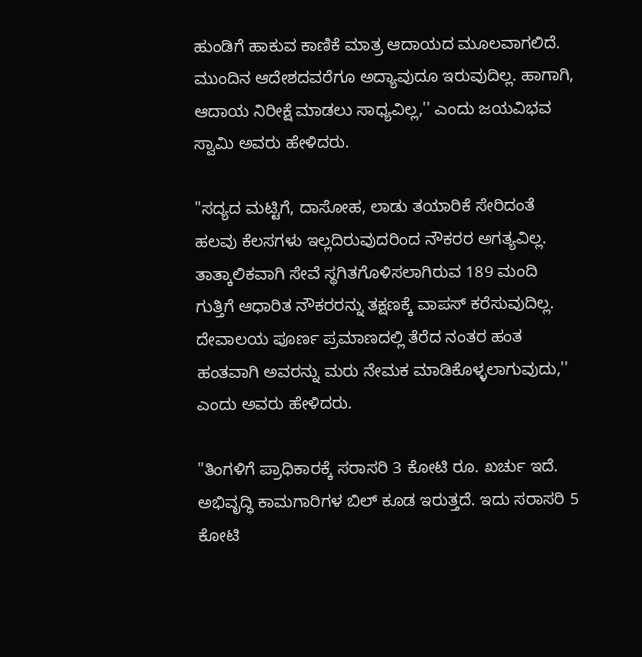ಹುಂಡಿಗೆ ಹಾಕುವ ಕಾಣಿಕೆ ಮಾತ್ರ ಆದಾಯದ ಮೂಲವಾಗಲಿದೆ. ಮುಂದಿನ ಆದೇಶದವರೆಗೂ ಅದ್ಯಾವುದೂ ಇರುವುದಿಲ್ಲ. ಹಾಗಾಗಿ, ಆದಾಯ ನಿರೀಕ್ಷೆ ಮಾಡಲು ಸಾಧ್ಯವಿಲ್ಲ,'' ಎಂದು ಜಯವಿಭವ ಸ್ವಾಮಿ ಅವರು ಹೇಳಿದರು.

"ಸದ್ಯದ ಮಟ್ಟಿಗೆ, ದಾಸೋಹ, ಲಾಡು ತಯಾರಿಕೆ ಸೇರಿದಂತೆ ಹಲವು ಕೆಲಸಗಳು ಇಲ್ಲದಿರುವುದರಿಂದ ನೌಕರರ ಅಗತ್ಯವಿಲ್ಲ. ತಾತ್ಕಾಲಿಕವಾಗಿ ಸೇವೆ ಸ್ಥಗಿತಗೊಳಿಸಲಾಗಿರುವ 189 ಮಂದಿ ಗುತ್ತಿಗೆ ಆಧಾರಿತ ನೌಕರರನ್ನು ತಕ್ಷಣಕ್ಕೆ ವಾಪಸ್‌ ಕರೆಸುವುದಿಲ್ಲ. ದೇವಾಲಯ ಪೂರ್ಣ ಪ್ರಮಾಣದಲ್ಲಿ ತೆರೆದ ನಂತರ ಹಂತ ಹಂತವಾಗಿ ಅವರನ್ನು ಮರು ನೇಮಕ ಮಾಡಿಕೊಳ್ಳಲಾಗುವುದು,'' ಎಂದು ಅವರು ಹೇಳಿದರು.

"ತಿಂಗಳಿಗೆ ಪ್ರಾಧಿಕಾರಕ್ಕೆ ಸರಾಸರಿ 3 ಕೋಟಿ ರೂ. ಖರ್ಚು ಇದೆ. ಅಭಿವೃದ್ಧಿ ಕಾಮಗಾರಿಗಳ ಬಿಲ್‌ ಕೂಡ ಇರುತ್ತದೆ. ಇದು ಸರಾಸರಿ 5 ಕೋಟಿ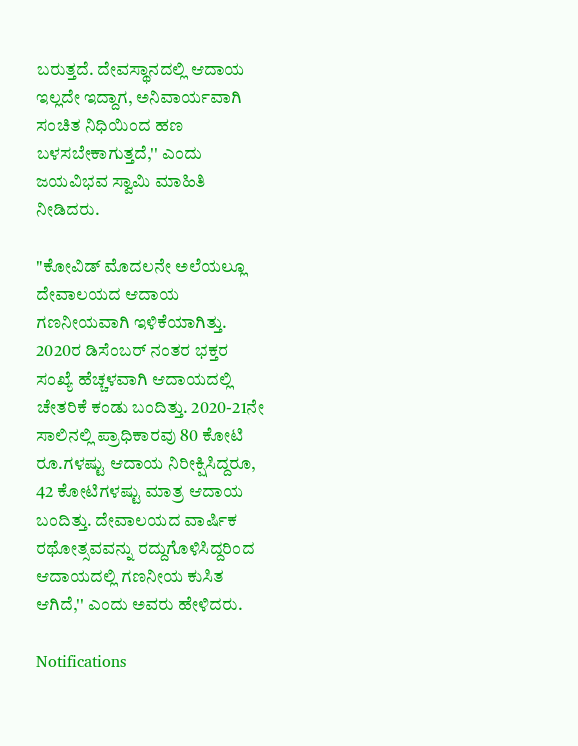ಬರುತ್ತದೆ. ದೇವಸ್ಥಾನದಲ್ಲಿ ಆದಾಯ ಇಲ್ಲದೇ ಇದ್ದಾಗ, ಅನಿವಾರ್ಯವಾಗಿ ಸಂಚಿತ ನಿಧಿಯಿಂದ ಹಣ ಬಳಸಬೇಕಾಗುತ್ತದೆ,'' ಎಂದು ಜಯವಿಭವ ಸ್ವಾಮಿ ಮಾಹಿತಿ ನೀಡಿದರು.

"ಕೋವಿಡ್ ಮೊದಲನೇ ಅಲೆಯಲ್ಲೂ ದೇವಾಲಯದ ಆದಾಯ ಗಣನೀಯವಾಗಿ ಇಳಿಕೆಯಾಗಿತ್ತು. 2020ರ ಡಿಸೆಂಬರ್‌ ನಂತರ ಭಕ್ತರ ಸಂಖ್ಯೆ ಹೆಚ್ಚಳವಾಗಿ ಆದಾಯದಲ್ಲಿ ಚೇತರಿಕೆ ಕಂಡು ಬಂದಿತ್ತು. 2020-21ನೇ ಸಾಲಿನಲ್ಲಿ ಪ್ರಾಧಿಕಾರವು 80 ಕೋಟಿ ರೂ.ಗಳಷ್ಟು ಆದಾಯ ನಿರೀಕ್ಷಿಸಿದ್ದರೂ, 42 ಕೋಟಿಗಳಷ್ಟು ಮಾತ್ರ ಆದಾಯ ಬಂದಿತ್ತು. ದೇವಾಲಯದ ವಾರ್ಷಿಕ ರಥೋತ್ಸವವನ್ನು ರದ್ದುಗೊಳಿಸಿದ್ದರಿಂದ ಆದಾಯದಲ್ಲಿ ಗಣನೀಯ ಕುಸಿತ ಆಗಿದೆ,'' ಎಂದು ಅವರು ಹೇಳಿದರು.

Notifications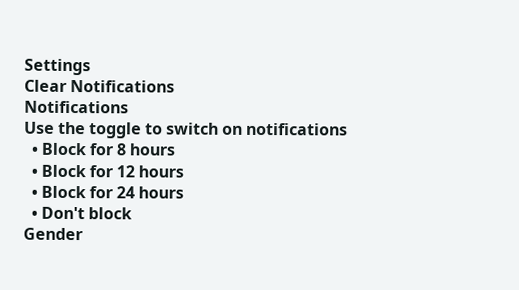Settings
Clear Notifications
Notifications
Use the toggle to switch on notifications
  • Block for 8 hours
  • Block for 12 hours
  • Block for 24 hours
  • Don't block
Gender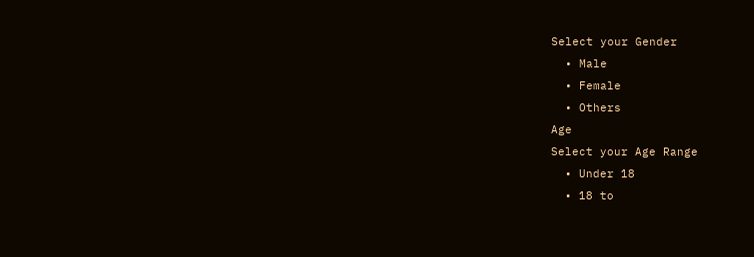Select your Gender
  • Male
  • Female
  • Others
Age
Select your Age Range
  • Under 18
  • 18 to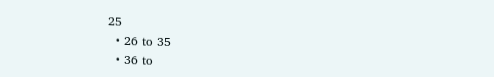25
  • 26 to 35
  • 36 to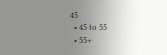45
  • 45 to 55
  • 55+